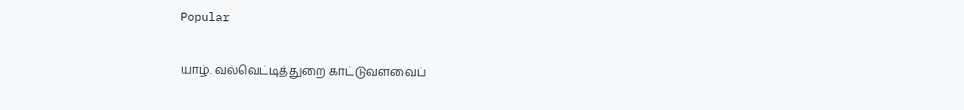Popular

யாழ். வல்வெட்டித்துறை காட்டுவளவைப்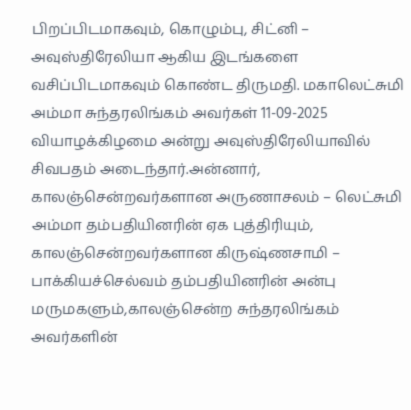பிறப்பிடமாகவும், கொழும்பு, சிட்னி – அவுஸ்திரேலியா ஆகிய இடங்களை வசிப்பிடமாகவும் கொண்ட திருமதி. மகாலெட்சுமி அம்மா சுந்தரலிங்கம் அவர்கள் 11-09-2025 வியாழக்கிழமை அன்று அவுஸ்திரேலியாவில் சிவபதம் அடைந்தார்.அன்னார், காலஞ்சென்றவர்களான அருணாசலம் – லெட்சுமி அம்மா தம்பதியினரின் ஏக புத்திரியும், காலஞ்சென்றவர்களான கிருஷ்ணசாமி – பாக்கியச்செல்வம் தம்பதியினரின் அன்பு மருமகளும்,காலஞ்சென்ற சுந்தரலிங்கம் அவர்களின்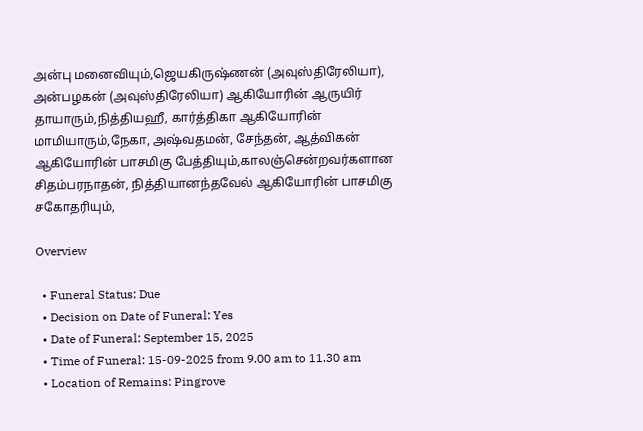அன்பு மனைவியும்,ஜெயகிருஷ்ணன் (அவுஸ்திரேலியா), அன்பழகன் (அவுஸ்திரேலியா) ஆகியோரின் ஆருயிர் தாயாரும்,நித்தியஹீ, கார்த்திகா ஆகியோரின் மாமியாரும்,நேகா, அஷ்வதமன், சேந்தன், ஆத்விகன் ஆகியோரின் பாசமிகு பேத்தியும்,காலஞ்சென்றவர்களான சிதம்பரநாதன், நித்தியானந்தவேல் ஆகியோரின் பாசமிகு சகோதரியும்,

Overview

  • Funeral Status: Due
  • Decision on Date of Funeral: Yes
  • Date of Funeral: September 15, 2025
  • Time of Funeral: 15-09-2025 from 9.00 am to 11.30 am
  • Location of Remains: Pingrove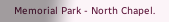Memorial Park - North Chapel.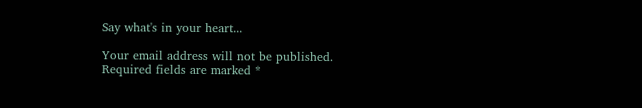Say what's in your heart...

Your email address will not be published. Required fields are marked *